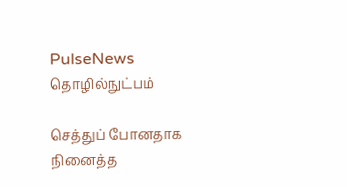PulseNews
தொழில்நுட்பம்

செத்துப் போனதாக நினைத்த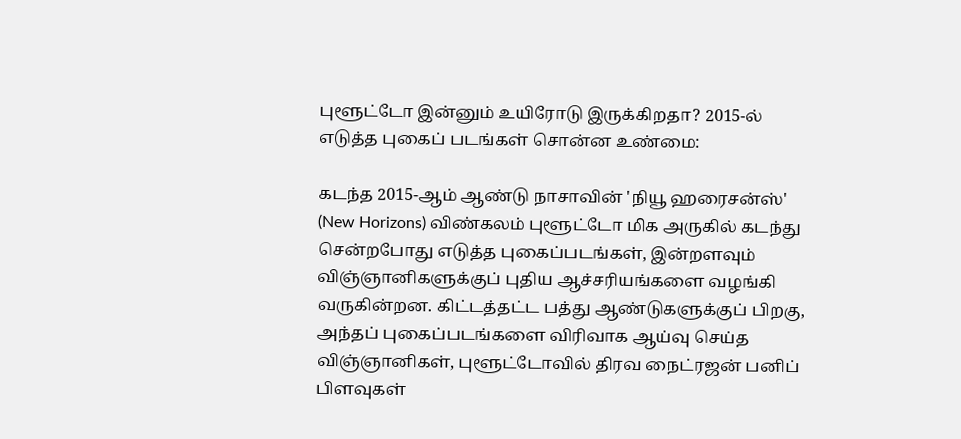புளூட்டோ இன்னும் உயிரோடு இருக்கிறதா? 2015-ல் எடுத்த புகைப் படங்கள் சொன்ன உண்மை:

கடந்த 2015-ஆம் ஆண்டு நாசாவின் 'நியூ ஹரைசன்ஸ்' (New Horizons) விண்கலம் புளூட்டோ மிக அருகில் கடந்து சென்றபோது எடுத்த புகைப்படங்கள், இன்றளவும் விஞ்ஞானிகளுக்குப் புதிய ஆச்சரியங்களை வழங்கி வருகின்றன. கிட்டத்தட்ட பத்து ஆண்டுகளுக்குப் பிறகு, அந்தப் புகைப்படங்களை விரிவாக ஆய்வு செய்த விஞ்ஞானிகள், புளூட்டோவில் திரவ நைட்ரஜன் பனிப் பிளவுகள்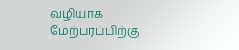வழியாக மேற்பரப்பிற்கு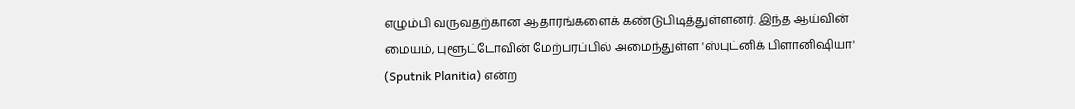எழும்பி வருவதற்கான ஆதாரங்களைக் கண்டுபிடித்துள்ளனர். இந்த ஆய்வின் மையம், புளூட்டோவின் மேற்பரப்பில் அமைந்துள்ள 'ஸ்புட்னிக் பிளானிஷியா' (Sputnik Planitia) என்ற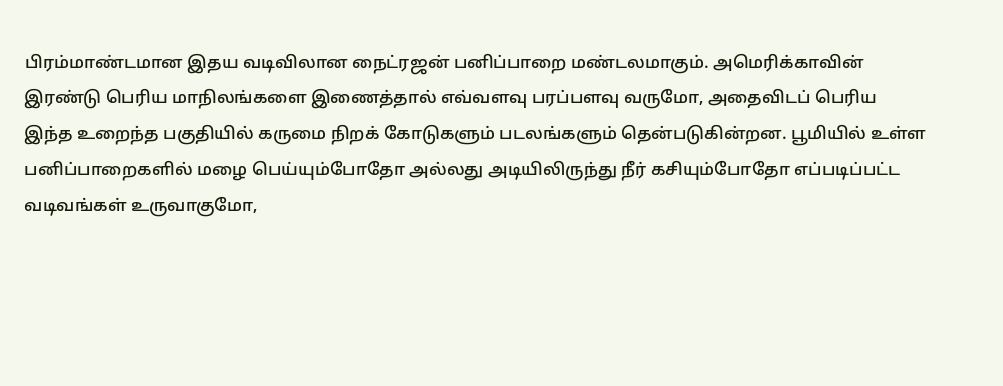பிரம்மாண்டமான இதய வடிவிலான நைட்ரஜன் பனிப்பாறை மண்டலமாகும். அமெரிக்காவின் இரண்டு பெரிய மாநிலங்களை இணைத்தால் எவ்வளவு பரப்பளவு வருமோ, அதைவிடப் பெரிய இந்த உறைந்த பகுதியில் கருமை நிறக் கோடுகளும் படலங்களும் தென்படுகின்றன. பூமியில் உள்ள பனிப்பாறைகளில் மழை பெய்யும்போதோ அல்லது அடியிலிருந்து நீர் கசியும்போதோ எப்படிப்பட்ட வடிவங்கள் உருவாகுமோ,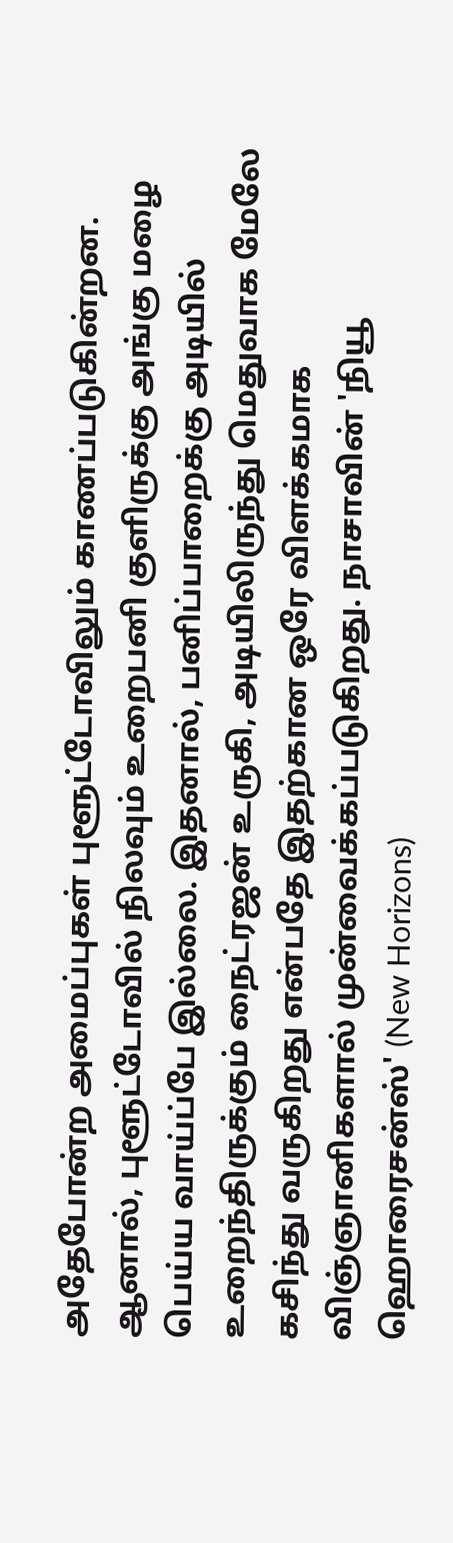அதேபோன்ற அமைப்புகள் புளூட்டோவிலும் காணப்படுகின்றன. ஆனால், புளூட்டோவில் நிலவும் உறைபனி குளிருக்கு அங்கு மழை பெய்ய வாய்ப்பே இல்லை. இதனால், பனிப்பாறைக்கு அடியில் உறைந்திருக்கும் நைட்ரஜன் உருகி, அடியிலிருந்து மெதுவாக மேலே கசிந்து வருகிறது என்பதே இதற்கான ஒரே விளக்கமாக விஞ்ஞானிகளால் முன்வைக்கப்படுகிறது. நாசாவின் 'நியூ ஹொரைசன்ஸ்' (New Horizons)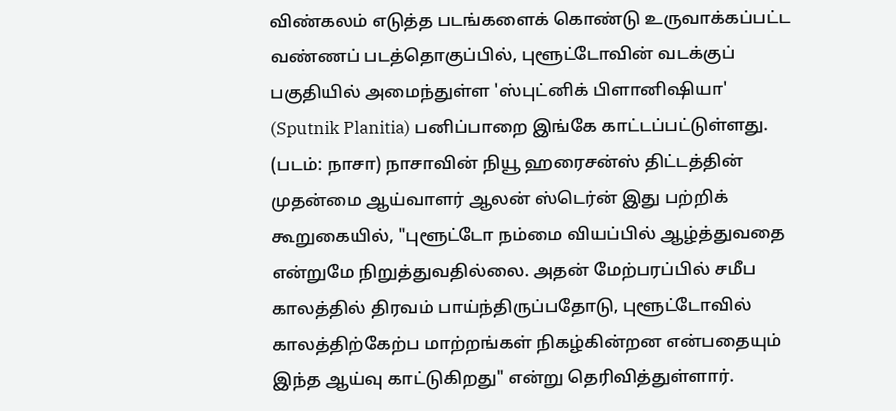விண்கலம் எடுத்த படங்களைக் கொண்டு உருவாக்கப்பட்ட வண்ணப் படத்தொகுப்பில், புளூட்டோவின் வடக்குப் பகுதியில் அமைந்துள்ள 'ஸ்புட்னிக் பிளானிஷியா' (Sputnik Planitia) பனிப்பாறை இங்கே காட்டப்பட்டுள்ளது. (படம்: நாசா) நாசாவின் நியூ ஹரைசன்ஸ் திட்டத்தின் முதன்மை ஆய்வாளர் ஆலன் ஸ்டெர்ன் இது பற்றிக் கூறுகையில், "புளூட்டோ நம்மை வியப்பில் ஆழ்த்துவதை என்றுமே நிறுத்துவதில்லை. அதன் மேற்பரப்பில் சமீப காலத்தில் திரவம் பாய்ந்திருப்பதோடு, புளூட்டோவில் காலத்திற்கேற்ப மாற்றங்கள் நிகழ்கின்றன என்பதையும் இந்த ஆய்வு காட்டுகிறது" என்று தெரிவித்துள்ளார்.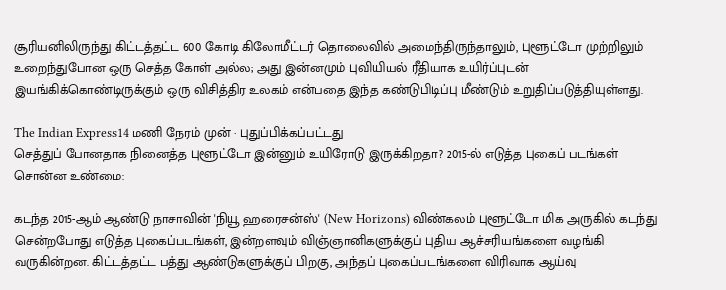சூரியனிலிருந்து கிட்டத்தட்ட 600 கோடி கிலோமீட்டர் தொலைவில் அமைந்திருந்தாலும், புளூட்டோ முற்றிலும் உறைந்துபோன ஒரு செத்த கோள் அல்ல; அது இன்னமும் புவியியல் ரீதியாக உயிர்ப்புடன் இயங்கிக்கொண்டிருக்கும் ஒரு விசித்திர உலகம் என்பதை இந்த கண்டுபிடிப்பு மீண்டும் உறுதிப்படுத்தியுள்ளது.

The Indian Express14 மணி நேரம் முன் · புதுப்பிக்கப்பட்டது
செத்துப் போனதாக நினைத்த புளூட்டோ இன்னும் உயிரோடு இருக்கிறதா? 2015-ல் எடுத்த புகைப் படங்கள் சொன்ன உண்மை:

கடந்த 2015-ஆம் ஆண்டு நாசாவின் 'நியூ ஹரைசன்ஸ்' (New Horizons) விண்கலம் புளூட்டோ மிக அருகில் கடந்து சென்றபோது எடுத்த புகைப்படங்கள், இன்றளவும் விஞ்ஞானிகளுக்குப் புதிய ஆச்சரியங்களை வழங்கி வருகின்றன. கிட்டத்தட்ட பத்து ஆண்டுகளுக்குப் பிறகு, அந்தப் புகைப்படங்களை விரிவாக ஆய்வு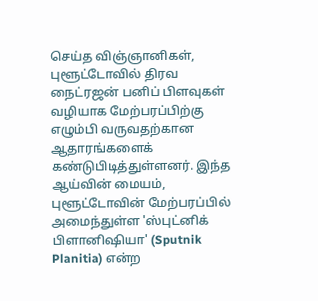செய்த விஞ்ஞானிகள், புளூட்டோவில் திரவ நைட்ரஜன் பனிப் பிளவுகள் வழியாக மேற்பரப்பிற்கு எழும்பி வருவதற்கான ஆதாரங்களைக் கண்டுபிடித்துள்ளனர். இந்த ஆய்வின் மையம், புளூட்டோவின் மேற்பரப்பில் அமைந்துள்ள 'ஸ்புட்னிக் பிளானிஷியா' (Sputnik Planitia) என்ற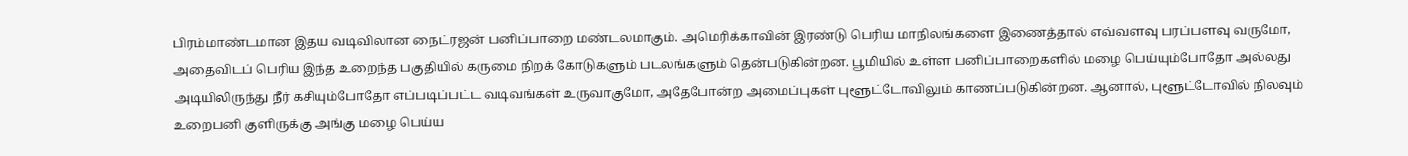பிரம்மாண்டமான இதய வடிவிலான நைட்ரஜன் பனிப்பாறை மண்டலமாகும். அமெரிக்காவின் இரண்டு பெரிய மாநிலங்களை இணைத்தால் எவ்வளவு பரப்பளவு வருமோ, அதைவிடப் பெரிய இந்த உறைந்த பகுதியில் கருமை நிறக் கோடுகளும் படலங்களும் தென்படுகின்றன. பூமியில் உள்ள பனிப்பாறைகளில் மழை பெய்யும்போதோ அல்லது அடியிலிருந்து நீர் கசியும்போதோ எப்படிப்பட்ட வடிவங்கள் உருவாகுமோ, அதேபோன்ற அமைப்புகள் புளூட்டோவிலும் காணப்படுகின்றன. ஆனால், புளூட்டோவில் நிலவும் உறைபனி குளிருக்கு அங்கு மழை பெய்ய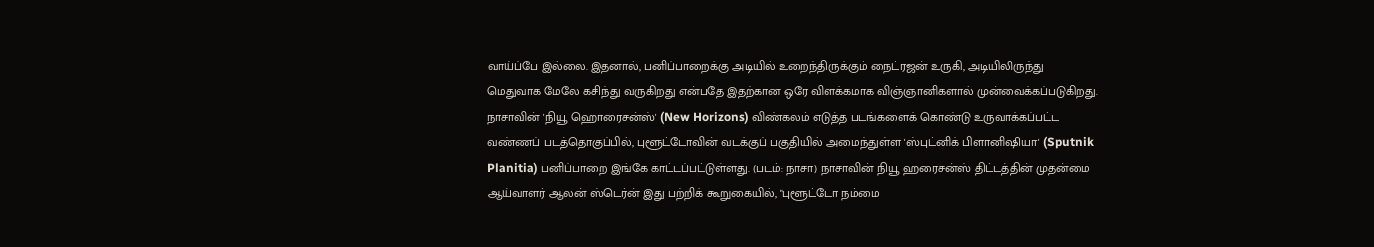வாய்ப்பே இல்லை. இதனால், பனிப்பாறைக்கு அடியில் உறைந்திருக்கும் நைட்ரஜன் உருகி, அடியிலிருந்து மெதுவாக மேலே கசிந்து வருகிறது என்பதே இதற்கான ஒரே விளக்கமாக விஞ்ஞானிகளால் முன்வைக்கப்படுகிறது. நாசாவின் 'நியூ ஹொரைசன்ஸ்' (New Horizons) விண்கலம் எடுத்த படங்களைக் கொண்டு உருவாக்கப்பட்ட வண்ணப் படத்தொகுப்பில், புளூட்டோவின் வடக்குப் பகுதியில் அமைந்துள்ள 'ஸ்புட்னிக் பிளானிஷியா' (Sputnik Planitia) பனிப்பாறை இங்கே காட்டப்பட்டுள்ளது. (படம்: நாசா) நாசாவின் நியூ ஹரைசன்ஸ் திட்டத்தின் முதன்மை ஆய்வாளர் ஆலன் ஸ்டெர்ன் இது பற்றிக் கூறுகையில், "புளூட்டோ நம்மை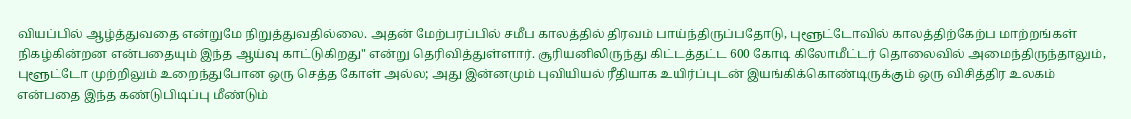வியப்பில் ஆழ்த்துவதை என்றுமே நிறுத்துவதில்லை. அதன் மேற்பரப்பில் சமீப காலத்தில் திரவம் பாய்ந்திருப்பதோடு, புளூட்டோவில் காலத்திற்கேற்ப மாற்றங்கள் நிகழ்கின்றன என்பதையும் இந்த ஆய்வு காட்டுகிறது" என்று தெரிவித்துள்ளார். சூரியனிலிருந்து கிட்டத்தட்ட 600 கோடி கிலோமீட்டர் தொலைவில் அமைந்திருந்தாலும், புளூட்டோ முற்றிலும் உறைந்துபோன ஒரு செத்த கோள் அல்ல; அது இன்னமும் புவியியல் ரீதியாக உயிர்ப்புடன் இயங்கிக்கொண்டிருக்கும் ஒரு விசித்திர உலகம் என்பதை இந்த கண்டுபிடிப்பு மீண்டும்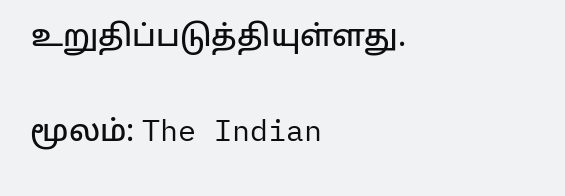உறுதிப்படுத்தியுள்ளது.

மூலம்: The Indian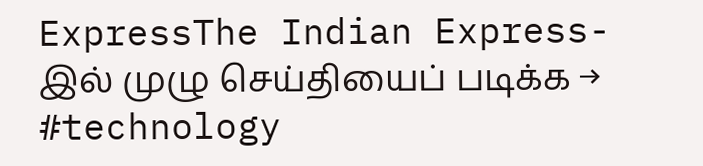ExpressThe Indian Express-இல் முழு செய்தியைப் படிக்க →
#technology